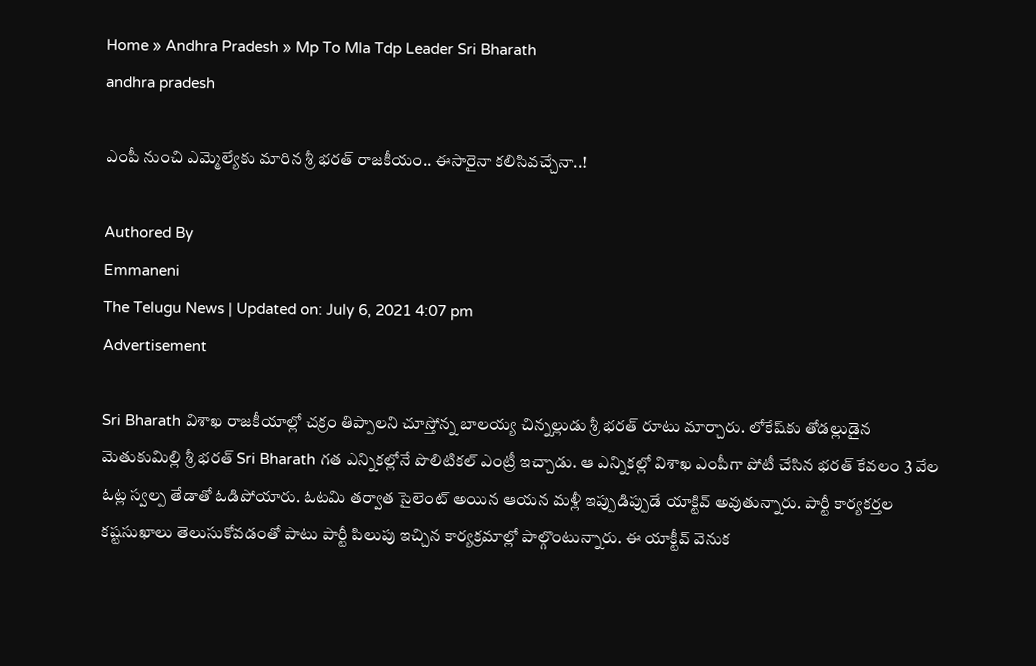Home » Andhra Pradesh » Mp To Mla Tdp Leader Sri Bharath
andhra pradesh

ఎంపీ నుంచి ఎమ్మెల్యేకు మారిన శ్రీ భరత్ రాజకీయం.. ఈసారైనా కలిసివచ్చేనా..!

Authored By
Emmaneni
The Telugu News | Updated on: July 6, 2021 4:07 pm
Advertisement

Sri Bharath విశాఖ రాజ‌కీయాల్లో చక్రం తిప్పాలని చూస్తోన్న బాల‌య్య చిన్న‌ల్లుడు శ్రీ భ‌ర‌త్ రూటు మార్చారు. లోకేష్‌కు తోడ‌ల్లుడైన మెతుకుమిల్లి శ్రీ భ‌ర‌త్ Sri Bharath గ‌త ఎన్నిక‌ల్లోనే పొలిటిక‌ల్ ఎంట్రీ ఇచ్చాడు. ఆ ఎన్నిక‌ల్లో విశాఖ ఎంపీగా పోటీ చేసిన భ‌ర‌త్ కేవ‌లం 3 వేల ఓట్ల స్వ‌ల్ప తేడాతో ఓడిపోయారు. ఓటమి తర్వాత సైలెంట్ అయిన ఆయన మళ్లీ ఇప్పుడిప్పుడే యాక్టివ్ అవుతున్నారు. పార్టీ కార్య‌క‌ర్త‌ల క‌ష్ట‌సుఖాలు తెలుసుకోవ‌డంతో పాటు పార్టీ పిలుపు ఇచ్చిన కార్య‌క్ర‌మాల్లో పాల్గొంటున్నారు. ఈ యాక్టీవ్ వెనుక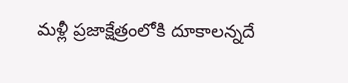మళ్లీ ప్రజాక్షేత్రంలోకి దూకాలన్నదే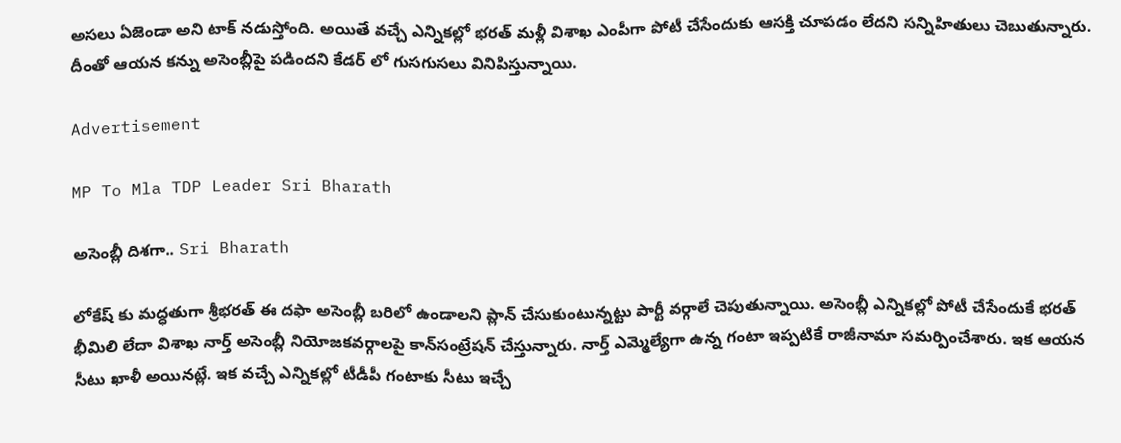అసలు ఏజెండా అని టాక్ నడుస్తోంది. అయితే వచ్చే ఎన్నికల్లో భ‌ర‌త్ మ‌ళ్లీ విశాఖ ఎంపీగా పోటీ చేసేందుకు ఆస‌క్తి చూపడం లేదని సన్నిహితులు చెబుతున్నారు. దీంతో ఆయన కన్ను అసెంబ్లీపై పడిందని కేడర్ లో గుసగుసలు వినిపిస్తున్నాయి.

Advertisement

MP To Mla TDP Leader Sri Bharath

అసెంబ్లీ దిశగా.. Sri Bharath

లోకేష్ కు మద్ధతుగా శ్రీభరత్ ఈ దఫా అసెంబ్లీ బ‌రిలో ఉండాల‌ని ప్లాన్ చేసుకుంటున్న‌ట్టు పార్టీ వ‌ర్గాలే చెపుతున్నాయి. అసెంబ్లీ ఎన్నిక‌ల్లో పోటీ చేసేందుకే భ‌ర‌త్ భీమిలి లేదా విశాఖ నార్త్ అసెంబ్లీ నియోజ‌క‌వ‌ర్గాల‌పై కాన్‌సంట్రేష‌న్ చేస్తున్నారు. నార్త్ ఎమ్మెల్యేగా ఉన్న గంటా ఇప్పటికే రాజీనామా సమర్పించేశారు. ఇక ఆయన సీటు ఖాళీ అయినట్లే. ఇక వచ్చే ఎన్నికల్లో టీడీపీ గంటాకు సీటు ఇచ్చే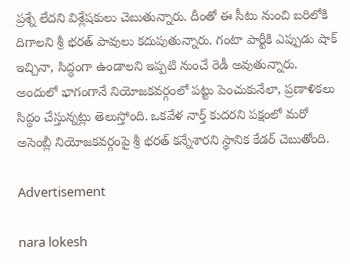ప్రశ్నే లేదని విశ్లేషకులు చెబుతున్నారు. దీంతో ఈ సీటు నుంచి బరిలోకి దిగాలని శ్రీ భరత్ పావులు కదుపుతున్నారు. గంటా పార్టీకి ఎప్పుడు షాక్ ఇచ్చినా, సిద్ధంగా ఉండాలని ఇప్పటి నుంచే రెడీ అవుతున్నారు. అందులో భాగంగానే నియోజకవర్గంలో పట్టు పెంచుకునేలా, ప్రణాళికలు సిద్ధం చేస్తున్నట్లు తెలుస్తోంది. ఒకవేళ నార్త్ కుదరని పక్షంలో మరో అసెంబ్లీ నియోజకవర్గంపై శ్రీ భరత్ కన్నేశారని స్థానిక కేడర్ చెబుతోంది.

Advertisement

nara lokesh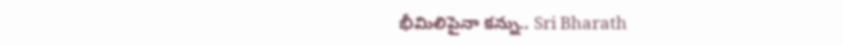భీమిలిపైనా కన్ను.. Sri Bharath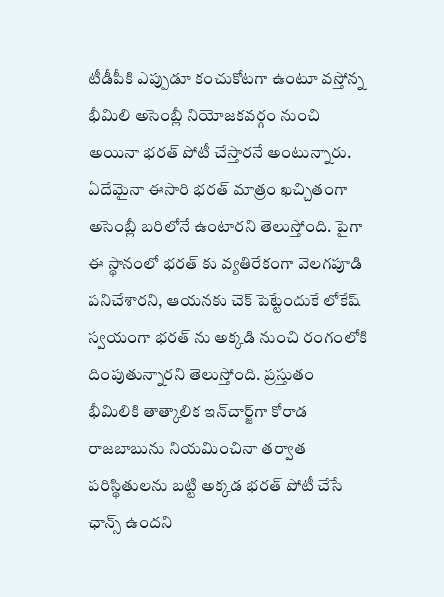టీడీపీకి ఎప్పుడూ కంచుకోట‌గా ఉంటూ వ‌స్తోన్న భీమిలి అసెంబ్లీ నియోజ‌క‌వ‌ర్గం నుంచి అయినా భ‌ర‌త్ పోటీ చేస్తార‌నే అంటున్నారు. ఏదేమైనా ఈసారి భ‌ర‌త్ మాత్రం ఖ‌చ్చితంగా అసెంబ్లీ బ‌రిలోనే ఉంటార‌ని తెలుస్తోంది. పైగా ఈ స్థానంలో భరత్ కు వ్యతిరేకంగా వెలగపూడి పనిచేశారని, ఆయనకు చెక్ పెట్టేందుకే లోకేష్ స్వయంగా భరత్ ను అక్కడి నుంచి రంగంలోకి దింపుతున్నారని తెలుస్తోంది. ప్ర‌స్తుతం భీమిలికి తాత్కాలిక ఇన్‌చార్జ్‌గా కోరాడ రాజ‌బాబును నియ‌మించినా త‌ర్వాత ప‌రిస్థితుల‌ను బ‌ట్టి అక్క‌డ భ‌ర‌త్ పోటీ చేసే ఛాన్స్ ఉంద‌ని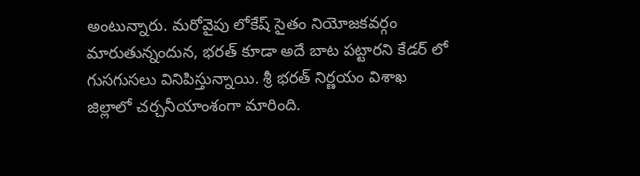అంటున్నారు. మరోవైపు లోకేష్ సైతం నియోజకవర్గం మారుతున్నందున, భరత్ కూడా అదే బాట పట్టారని కేడర్ లో గుసగుసలు వినిపిస్తున్నాయి. శ్రీ భరత్ నిర్ణయం విశాఖ జిల్లాలో చర్చనీయాంశంగా మారింది.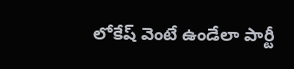లోకేష్ వెంటే ఉండేలా పార్టీ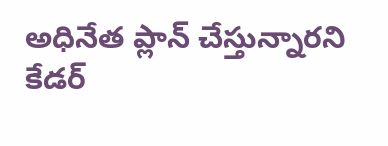అధినేత ప్లాన్ చేస్తున్నారని కేడర్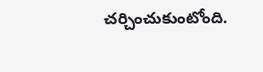చర్చించుకుంటోంది.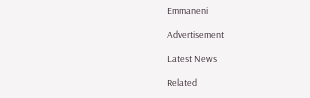Emmaneni

Advertisement

Latest News

Related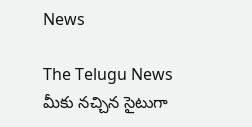News

The Telugu News మీకు నచ్చిన సైటుగా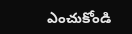ఎంచుకోండి